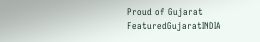Proud of Gujarat
FeaturedGujaratINDIA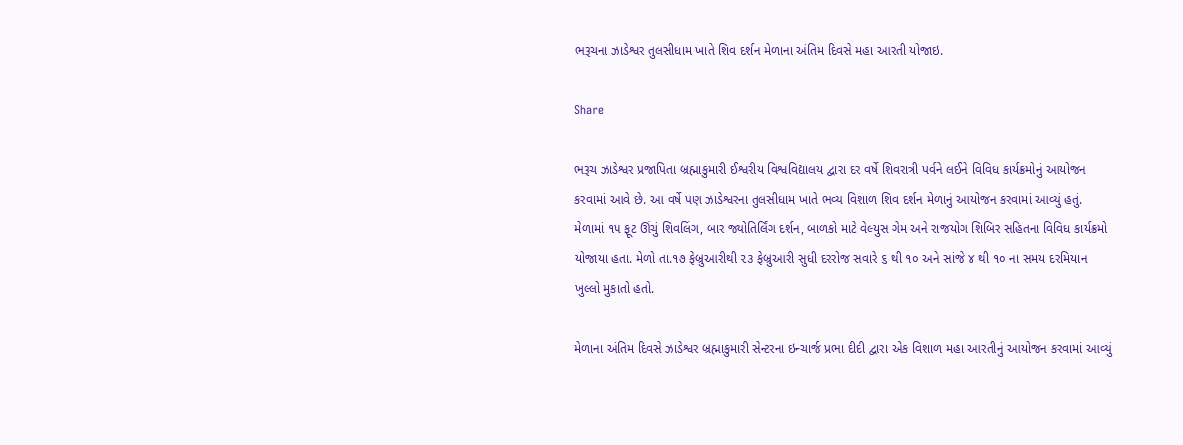ભરૂચના ઝાડેશ્વર તુલસીધામ ખાતે શિવ દર્શન મેળાના અંતિમ દિવસે મહા આરતી યોજાઇ.

Share

ભરૂચ ઝાડેશ્વર પ્રજાપિતા બ્રહ્માકુમારી ઈશ્વરીય વિશ્વવિદ્યાલય દ્વારા દર વર્ષે શિવરાત્રી પર્વને લઈને વિવિધ કાર્યક્રમોનું આયોજન કરવામાં આવે છે. આ વર્ષે પણ ઝાડેશ્વરના તુલસીધામ ખાતે ભવ્ય વિશાળ શિવ દર્શન મેળાનું આયોજન કરવામાં આવ્યું હતું. મેળામાં ૧૫ ફૂટ ઊંચું શિવલિંગ, બાર જ્યોતિર્લિંગ દર્શન, બાળકો માટે વેલ્યુસ ગેમ અને રાજયોગ શિબિર સહિતના વિવિધ કાર્યક્રમો યોજાયા હતા. મેળો તા.૧૭ ફેબ્રુઆરીથી ૨૩ ફેબ્રુઆરી સુધી દરરોજ સવારે ૬ થી ૧૦ અને સાંજે ૪ થી ૧૦ ના સમય દરમિયાન ખુલ્લો મુકાતો હતો.

મેળાના અંતિમ દિવસે ઝાડેશ્વર બ્રહ્માકુમારી સેન્ટરના ઇન્ચાર્જ પ્રભા દીદી દ્વારા એક વિશાળ મહા આરતીનું આયોજન કરવામાં આવ્યું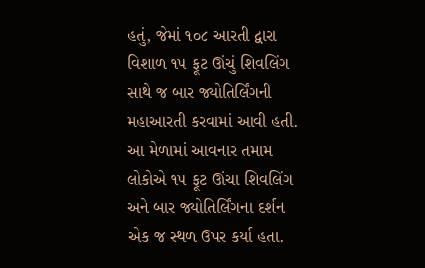હતું, જેમાં ૧૦૮ આરતી દ્વારા વિશાળ ૧૫ ફૂટ ઊંચું શિવલિંગ સાથે જ બાર જ્યોતિર્લિંગની મહાઆરતી કરવામાં આવી હતી. આ મેળામાં આવનાર તમામ લોકોએ ૧૫ ફૂટ ઊંચા શિવલિંગ અને બાર જ્યોતિર્લિંગના દર્શન એક જ સ્થળ ઉપર કર્યા હતા.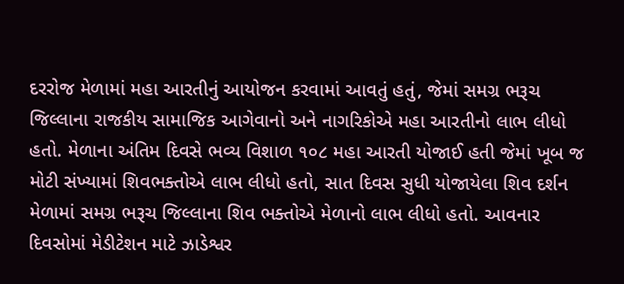દરરોજ મેળામાં મહા આરતીનું આયોજન કરવામાં આવતું હતું, જેમાં સમગ્ર ભરૂચ જિલ્લાના રાજકીય સામાજિક આગેવાનો અને નાગરિકોએ મહા આરતીનો લાભ લીધો હતો. મેળાના અંતિમ દિવસે ભવ્ય વિશાળ ૧૦૮ મહા આરતી યોજાઈ હતી જેમાં ખૂબ જ મોટી સંખ્યામાં શિવભક્તોએ લાભ લીધો હતો, સાત દિવસ સુધી યોજાયેલા શિવ દર્શન મેળામાં સમગ્ર ભરૂચ જિલ્લાના શિવ ભક્તોએ મેળાનો લાભ લીધો હતો. આવનાર દિવસોમાં મેડીટેશન માટે ઝાડેશ્વર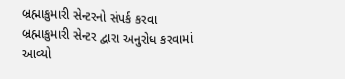બ્રહ્માકુમારી સેન્ટરનો સંપર્ક કરવા બ્રહ્માકુમારી સેન્ટર દ્વારા અનુરોધ કરવામાં આવ્યો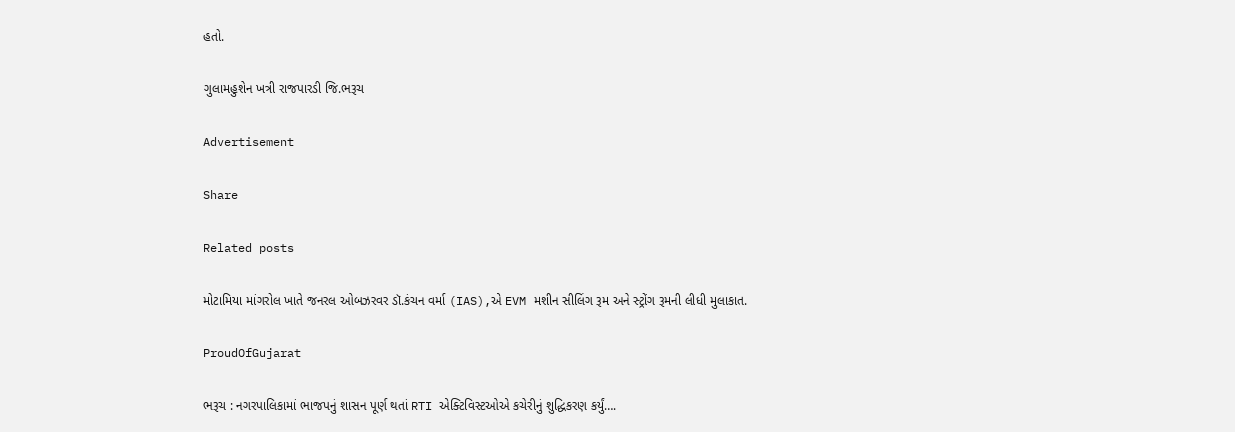હતો.

ગુલામહુશેન ખત્રી રાજપારડી જિ.ભરૂચ

Advertisement

Share

Related posts

મોટામિયા માંગરોલ ખાતે જનરલ ઓબઝરવર ડૉ.કંચન વર્મા (IAS),એ EVM મશીન સીલિંગ રૂમ અને સ્ટ્રોંગ રૂમની લીધી મુલાકાત.

ProudOfGujarat

ભરૂચ : નગરપાલિકામાં ભાજપનું શાસન પૂર્ણ થતાં RTI એક્ટિવિસ્ટઓએ કચેરીનું શુદ્ધિકરણ કર્યું….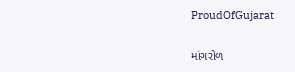ProudOfGujarat

માંગરોળ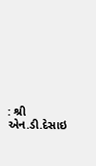: શ્રી એન.ડી.દેસાઇ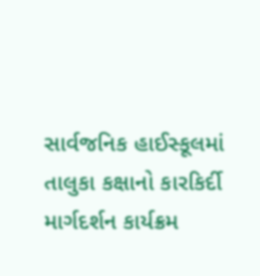સાર્વજનિક હાઈસ્કૂલમાં તાલુકા કક્ષાનો કારકિર્દી માર્ગદર્શન કાર્યક્રમ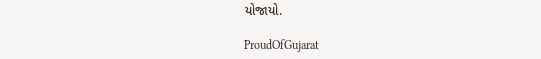યોજાયો.

ProudOfGujarat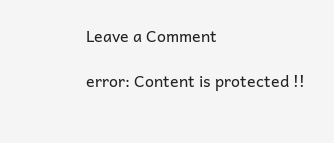Leave a Comment

error: Content is protected !!